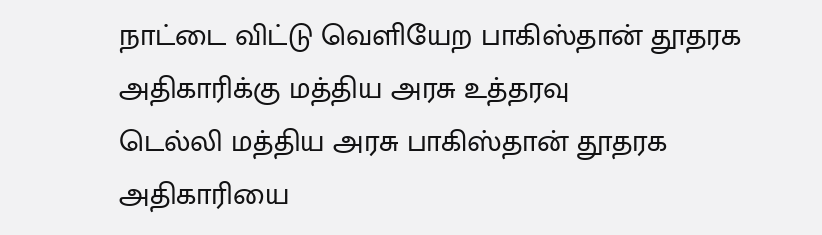நாட்டை விட்டு வெளியேற பாகிஸ்தான் தூதரக அதிகாரிக்கு மத்திய அரசு உத்தரவு
டெல்லி மத்திய அரசு பாகிஸ்தான் தூதரக அதிகாரியை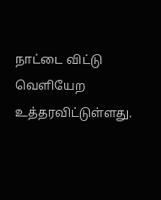நாட்டை விட்டு வெளியேற உத்தரவிட்டுள்ளது.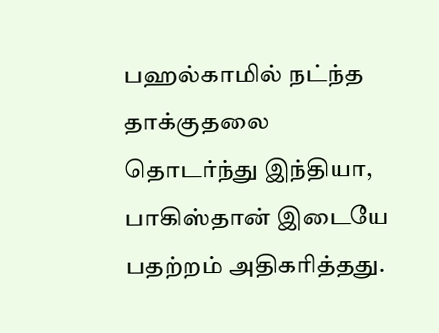பஹல்காமில் நட்ந்த தாக்குதலை தொடர்ந்து இந்தியா, பாகிஸ்தான் இடையே பதற்றம் அதிகரித்தது.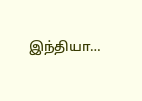இந்தியா…